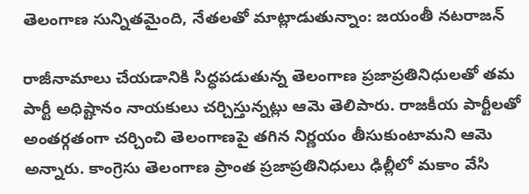తెలంగాణ సున్నితమైంది, నేతలతో మాట్లాడుతున్నాం: జయంతీ నటరాజన్

రాజీనామాలు చేయడానికి సిద్ధపడుతున్న తెలంగాణ ప్రజాప్రతినిధులతో తమ పార్టీ అధిష్టానం నాయకులు చర్చిస్తున్నట్లు ఆమె తెలిపారు. రాజకీయ పార్టీలతో అంతర్గతంగా చర్చించి తెలంగాణపై తగిన నిర్ణయం తీసుకుంటామని ఆమె అన్నారు. కాంగ్రెసు తెలంగాణ ప్రాంత ప్రజాప్రతినిధులు ఢిల్లీలో మకాం వేసి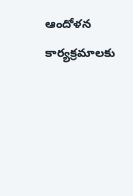ఆందోళన కార్యక్రమాలకు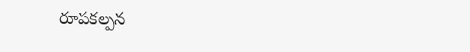రూపకల్పన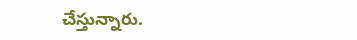చేస్తున్నారు.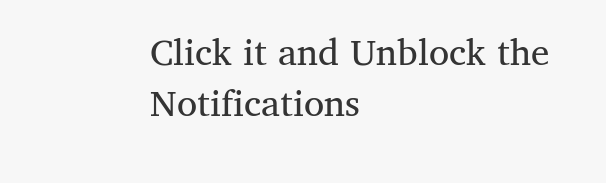Click it and Unblock the Notifications